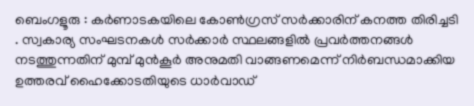ബെംഗളൂരു : കർണാടകയിലെ കോൺഗ്രസ് സർക്കാരിന് കനത്ത തിരിച്ചടി . സ്വകാര്യ സംഘടനകൾ സർക്കാർ സ്ഥലങ്ങളിൽ പ്രവർത്തനങ്ങൾ നടത്തുന്നതിന് മുമ്പ് മുൻകൂർ അനുമതി വാങ്ങണമെന്ന് നിർബന്ധമാക്കിയ ഉത്തരവ് ഹൈക്കോടതിയുടെ ധാർവാഡ്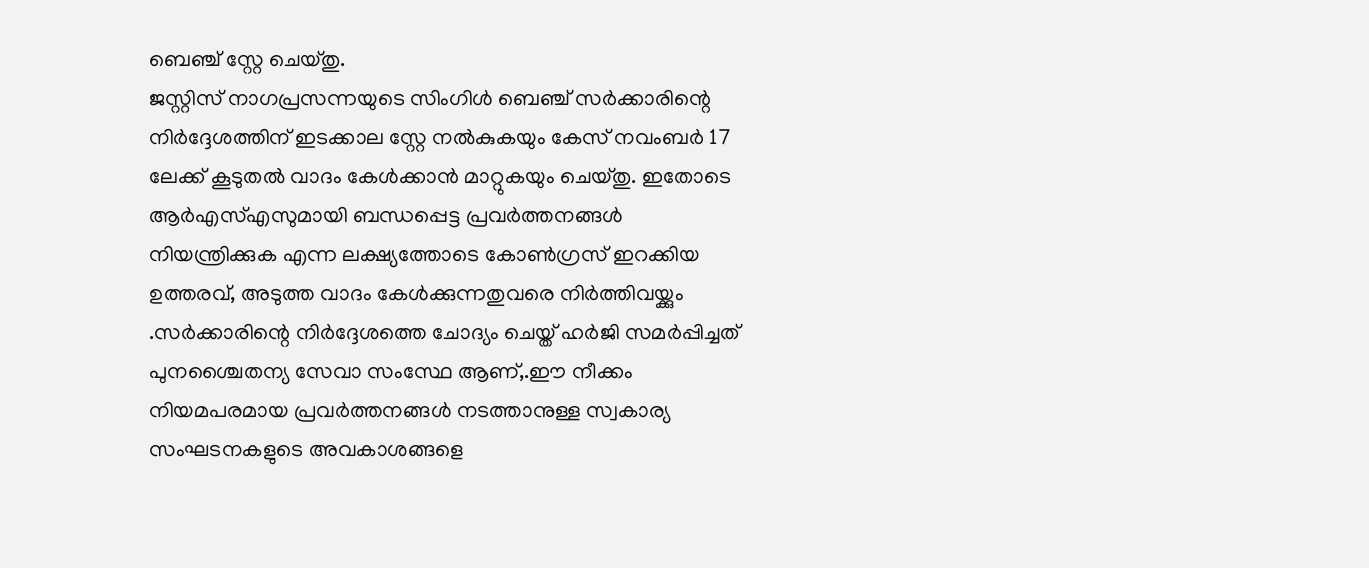ബെഞ്ച് സ്റ്റേ ചെയ്തു.
ജസ്റ്റിസ് നാഗപ്രസന്നയുടെ സിംഗിൾ ബെഞ്ച് സർക്കാരിന്റെ നിർദ്ദേശത്തിന് ഇടക്കാല സ്റ്റേ നൽകുകയും കേസ് നവംബർ 17 ലേക്ക് കൂടുതൽ വാദം കേൾക്കാൻ മാറ്റുകയും ചെയ്തു. ഇതോടെ ആർഎസ്എസുമായി ബന്ധപ്പെട്ട പ്രവർത്തനങ്ങൾ നിയന്ത്രിക്കുക എന്ന ലക്ഷ്യത്തോടെ കോൺഗ്രസ് ഇറക്കിയ ഉത്തരവ്, അടുത്ത വാദം കേൾക്കുന്നതുവരെ നിർത്തിവയ്ക്കും
.സർക്കാരിന്റെ നിർദ്ദേശത്തെ ചോദ്യം ചെയ്ത് ഹർജി സമർപ്പിച്ചത് പുനശ്ചൈതന്യ സേവാ സംസ്ഥേ ആണ്,.ഈ നീക്കം നിയമപരമായ പ്രവർത്തനങ്ങൾ നടത്താനുള്ള സ്വകാര്യ സംഘടനകളുടെ അവകാശങ്ങളെ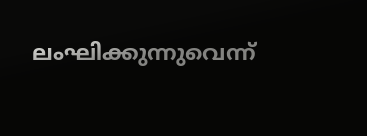ലംഘിക്കുന്നുവെന്ന്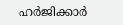ഹർജിക്കാർ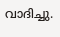വാദിച്ചു.